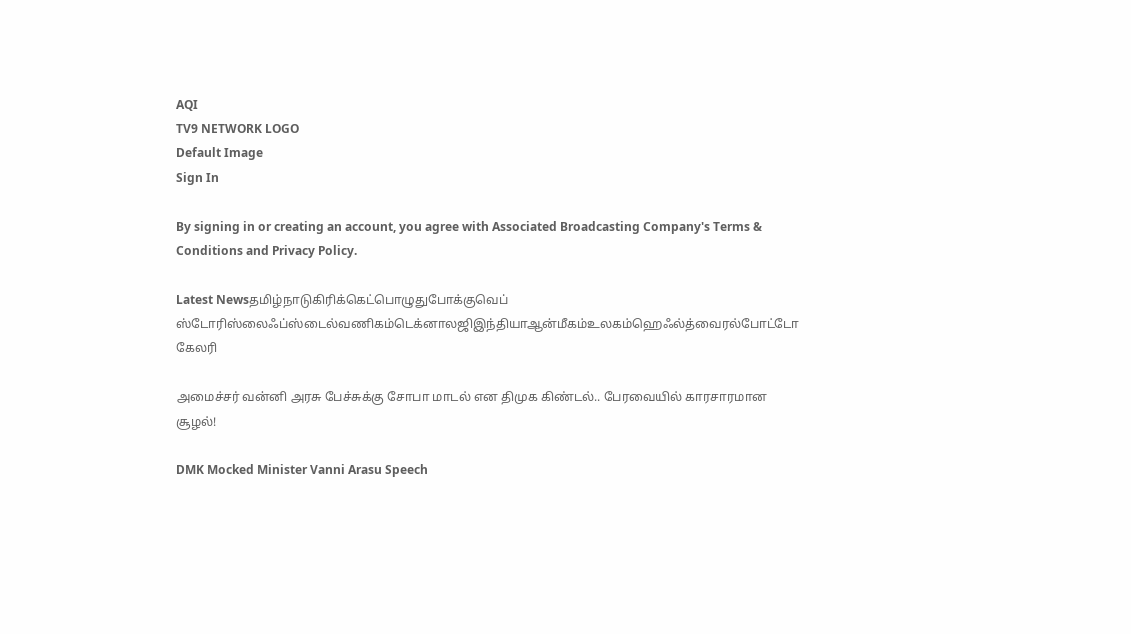AQI
TV9 NETWORK LOGO
Default Image
Sign In

By signing in or creating an account, you agree with Associated Broadcasting Company's Terms & Conditions and Privacy Policy.

Latest Newsதமிழ்நாடுகிரிக்கெட்பொழுதுபோக்குவெப் ஸ்டோரிஸ்லைஃப்ஸ்டைல்வணிகம்டெக்னாலஜிஇந்தியாஆன்மீகம்உலகம்ஹெஃல்த்வைரல்போட்டோ கேலரி

அமைச்சர் வன்னி அரசு பேச்சுக்கு சோபா மாடல் என திமுக கிண்டல்.. பேரவையில் காரசாரமான சூழல்!

DMK Mocked Minister Vanni Arasu Speech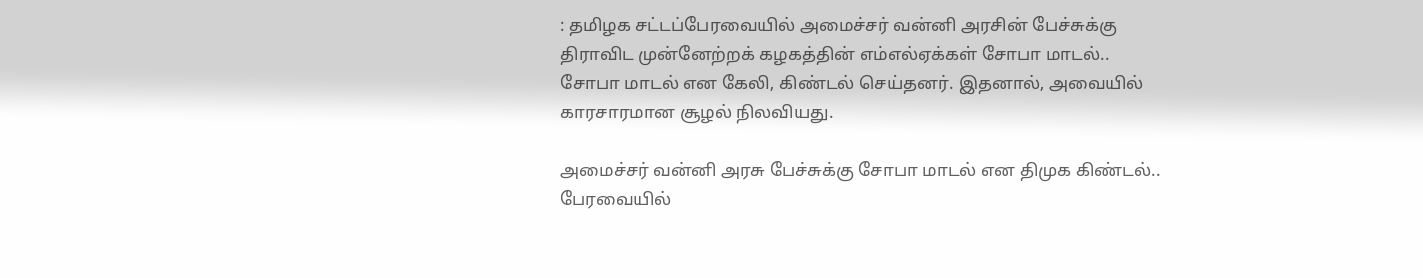: தமிழக சட்டப்பேரவையில் அமைச்சர் வன்னி அரசின் பேச்சுக்கு திராவிட முன்னேற்றக் கழகத்தின் எம்எல்ஏக்கள் சோபா மாடல்.. சோபா மாடல் என கேலி, கிண்டல் செய்தனர். இதனால், அவையில் காரசாரமான சூழல் நிலவியது.

அமைச்சர் வன்னி அரசு பேச்சுக்கு சோபா மாடல் என திமுக கிண்டல்.. பேரவையில்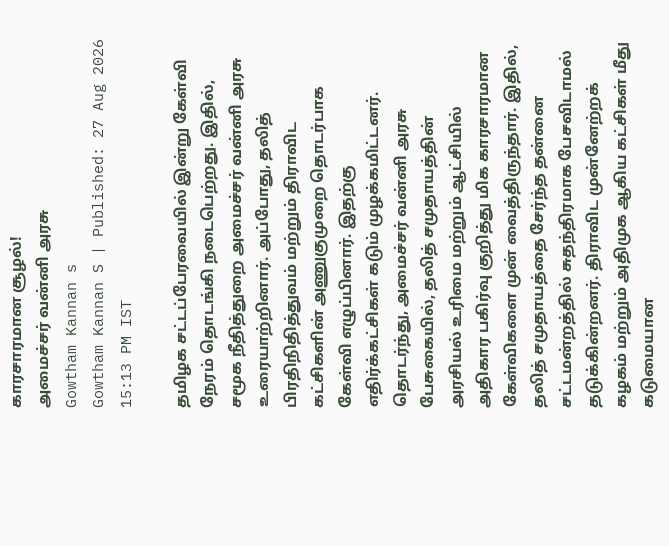காரசாரமான சூழல்!
அமைச்சர் வன்னி அரசு
Gowtham Kannan s
Gowtham Kannan S | Published: 27 Aug 2026 15:13 PM IST

தமிழக சட்டப்பேரவையில் இன்று கேள்வி நேரம் தொடங்கி நடைபெற்றது. இதில், சமூக நீதித்துறை அமைச்சர் வன்னி அரசு உரையாற்றினார். அப்போது, தலித் பிரதிநிதித்துவம் மற்றும் திராவிட கட்சிகளின் அணுகுமுறை தொடர்பாக கேள்வி எழுப்பினார். இதற்கு எதிர்க்கட்சிகள் கடும் முழக்கமிட்டனர். தொடர்ந்து, அமைச்சர் வன்னி அரசு பேசுகையில், தலித் சமுதாயத்தின் அரசியல் உரிமை மற்றும் ஆட்சியில் அதிகார பகிர்வு குறித்து மிக காரசாரமான கேள்விகளை முன் வைத்திருந்தார். இதில், தலித் சமுதாயத்தை சேர்ந்த தன்னை சட்டமன்றத்தில் சுதந்திரமாக பேசவிடாமல் தடுக்கின்றனர். திராவிட முன்னேற்றக் கழகம் மற்றும் அதிமுக ஆகிய கட்சிகள் மீது கடுமையான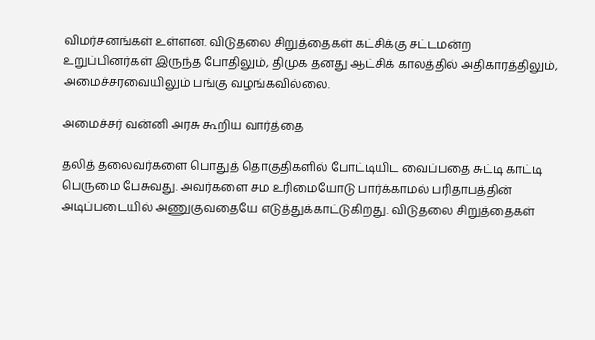விமர்சனங்கள் உள்ளன. விடுதலை சிறுத்தைகள் கட்சிக்கு சட்டமன்ற உறுப்பினர்கள் இருந்த போதிலும், திமுக தனது ஆட்சிக் காலத்தில் அதிகாரத்திலும், அமைச்சரவையிலும் பங்கு வழங்கவில்லை.

அமைச்சர் வன்னி அரசு கூறிய வார்த்தை

தலித் தலைவர்களை பொதுத் தொகுதிகளில் போட்டியிட வைப்பதை சுட்டி காட்டி பெருமை பேசுவது. அவர்களை சம உரிமையோடு பார்க்காமல் பரிதாபத்தின் அடிப்படையில் அணுகுவதையே எடுத்துக்காட்டுகிறது. விடுதலை சிறுத்தைகள்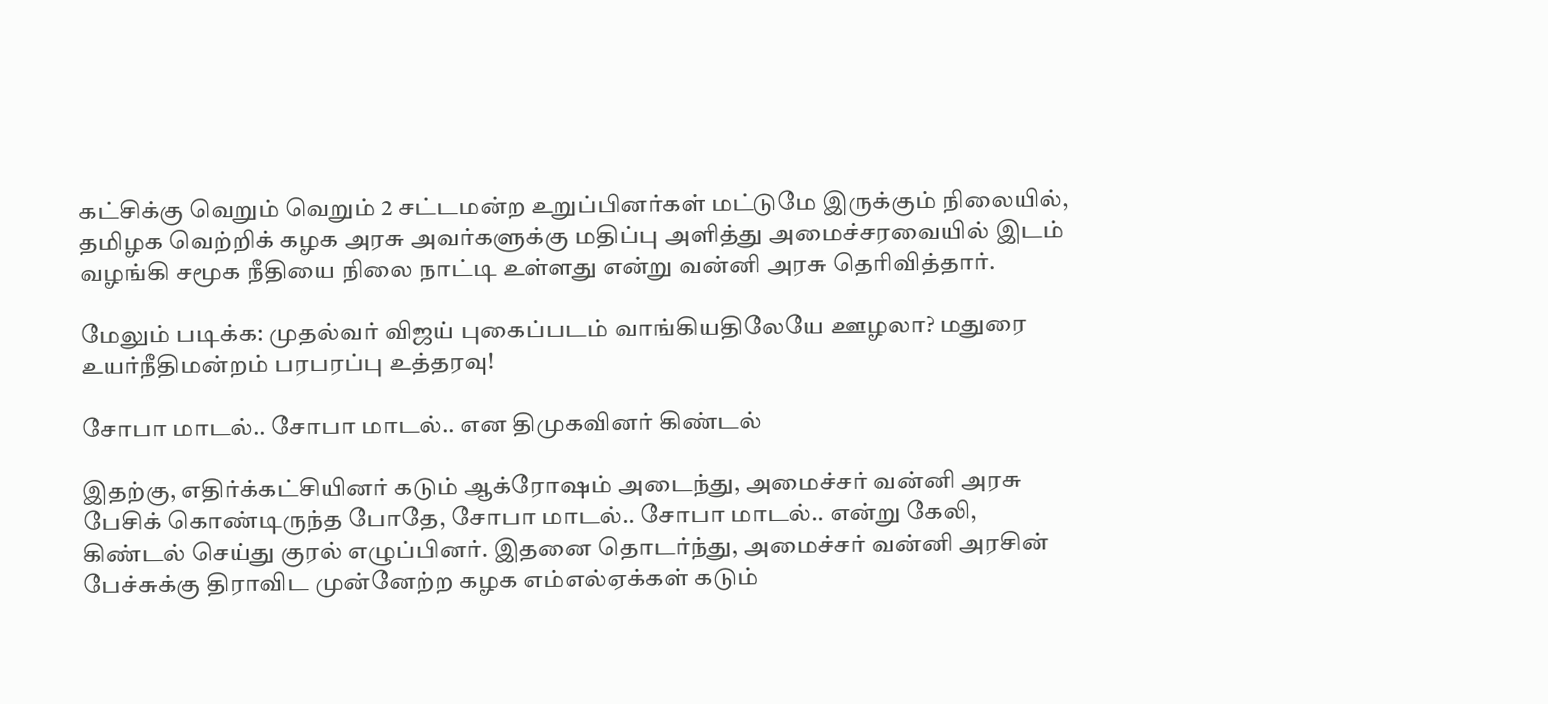கட்சிக்கு வெறும் வெறும் 2 சட்டமன்ற உறுப்பினர்கள் மட்டுமே இருக்கும் நிலையில், தமிழக வெற்றிக் கழக அரசு அவர்களுக்கு மதிப்பு அளித்து அமைச்சரவையில் இடம் வழங்கி சமூக நீதியை நிலை நாட்டி உள்ளது என்று வன்னி அரசு தெரிவித்தார்.

மேலும் படிக்க: முதல்வர் விஜய் புகைப்படம் வாங்கியதிலேயே ஊழலா? மதுரை உயர்நீதிமன்றம் பரபரப்பு உத்தரவு!

சோபா மாடல்.. சோபா மாடல்.. என திமுகவினர் கிண்டல்

இதற்கு, எதிர்க்கட்சியினர் கடும் ஆக்ரோஷம் அடைந்து, அமைச்சர் வன்னி அரசு பேசிக் கொண்டிருந்த போதே, சோபா மாடல்.. சோபா மாடல்.. என்று கேலி, கிண்டல் செய்து குரல் எழுப்பினர். இதனை தொடர்ந்து, அமைச்சர் வன்னி அரசின் பேச்சுக்கு திராவிட முன்னேற்ற கழக எம்எல்ஏக்கள் கடும்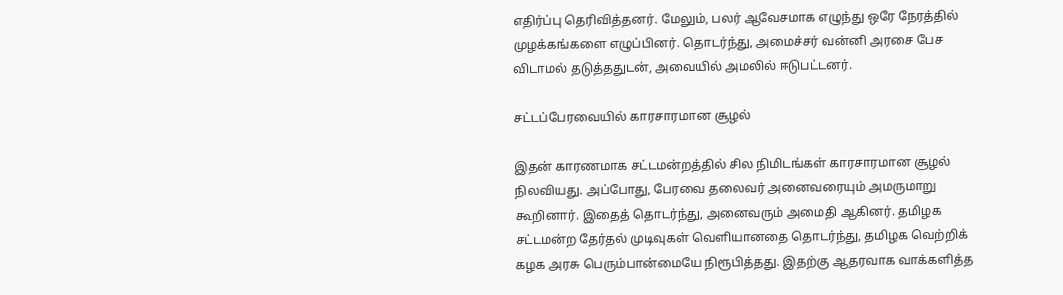எதிர்ப்பு தெரிவித்தனர். மேலும், பலர் ஆவேசமாக எழுந்து ஒரே நேரத்தில் முழக்கங்களை எழுப்பினர். தொடர்ந்து, அமைச்சர் வன்னி அரசை பேச விடாமல் தடுத்ததுடன், அவையில் அமலில் ஈடுபட்டனர்.

சட்டப்பேரவையில் காரசாரமான சூழல்

இதன் காரணமாக சட்டமன்றத்தில் சில நிமிடங்கள் காரசாரமான சூழல் நிலவியது. அப்போது, பேரவை தலைவர் அனைவரையும் அமருமாறு கூறினார். இதைத் தொடர்ந்து, அனைவரும் அமைதி ஆகினர். தமிழக சட்டமன்ற தேர்தல் முடிவுகள் வெளியானதை தொடர்ந்து, தமிழக வெற்றிக் கழக அரசு பெரும்பான்மையே நிரூபித்தது. இதற்கு ஆதரவாக வாக்களித்த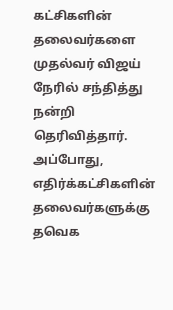கட்சிகளின் தலைவர்களை முதல்வர் விஜய் நேரில் சந்தித்து நன்றி தெரிவித்தார். அப்போது, எதிர்க்கட்சிகளின் தலைவர்களுக்கு தவெக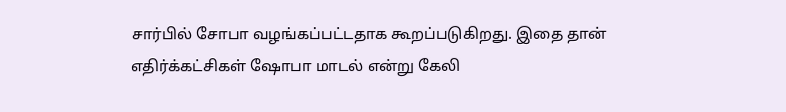சார்பில் சோபா வழங்கப்பட்டதாக கூறப்படுகிறது. இதை தான் எதிர்க்கட்சிகள் ஷோபா மாடல் என்று கேலி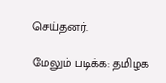செய்தனர்.

மேலும் படிக்க: தமிழக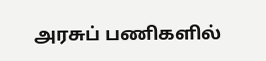அரசுப் பணிகளில்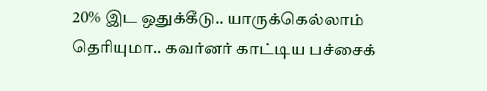20% இட ஒதுக்கீடு.. யாருக்கெல்லாம் தெரியுமா.. கவர்னர் காட்டிய பச்சைக்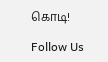கொடி!

Follow Us